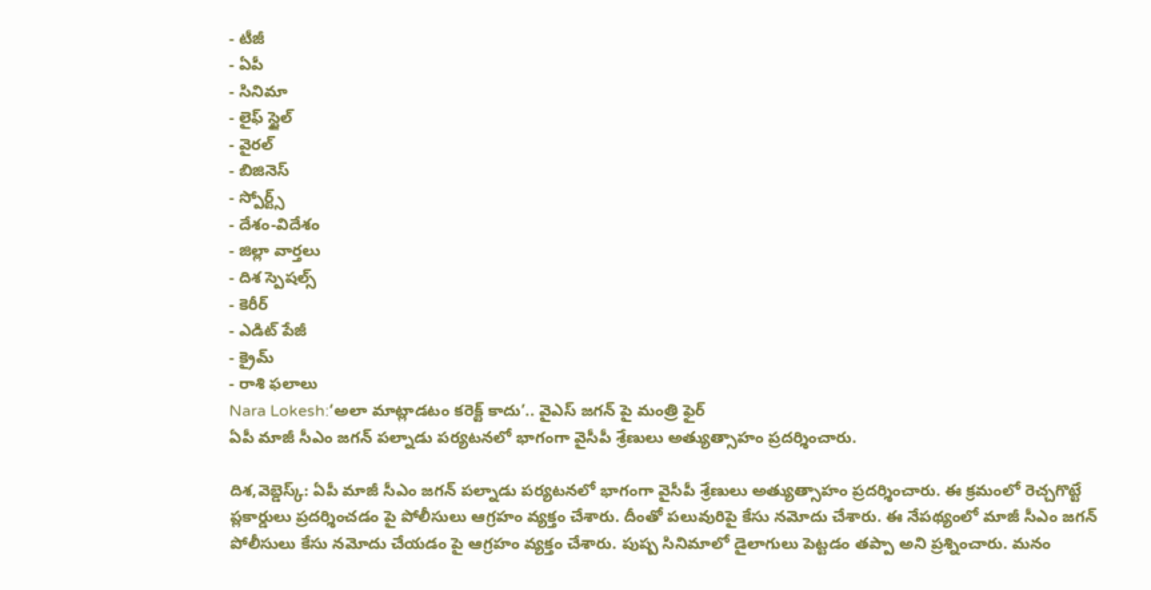- టీజీ
- ఏపీ
- సినిమా
- లైఫ్ స్టైల్
- వైరల్
- బిజినెస్
- స్పోర్ట్స్
- దేశం-విదేశం
- జిల్లా వార్తలు
- దిశ స్పెషల్స్
- కెరీర్
- ఎడిట్ పేజీ
- క్రైమ్
- రాశి ఫలాలు
Nara Lokesh:‘అలా మాట్లాడటం కరెక్ట్ కాదు’.. వైఎస్ జగన్ పై మంత్రి ఫైర్
ఏపీ మాజీ సీఎం జగన్ పల్నాడు పర్యటనలో భాగంగా వైసీపీ శ్రేణులు అత్యుత్సాహం ప్రదర్శించారు.

దిశ,వెబ్డెస్క్: ఏపీ మాజీ సీఎం జగన్ పల్నాడు పర్యటనలో భాగంగా వైసీపీ శ్రేణులు అత్యుత్సాహం ప్రదర్శించారు. ఈ క్రమంలో రెచ్చగొట్టే ప్లకార్డులు ప్రదర్శించడం పై పోలీసులు ఆగ్రహం వ్యక్తం చేశారు. దీంతో పలువురిపై కేసు నమోదు చేశారు. ఈ నేపథ్యంలో మాజీ సీఎం జగన్ పోలీసులు కేసు నమోదు చేయడం పై ఆగ్రహం వ్యక్తం చేశారు. పుష్ప సినిమాలో డైలాగులు పెట్టడం తప్పా అని ప్రశ్నించారు. మనం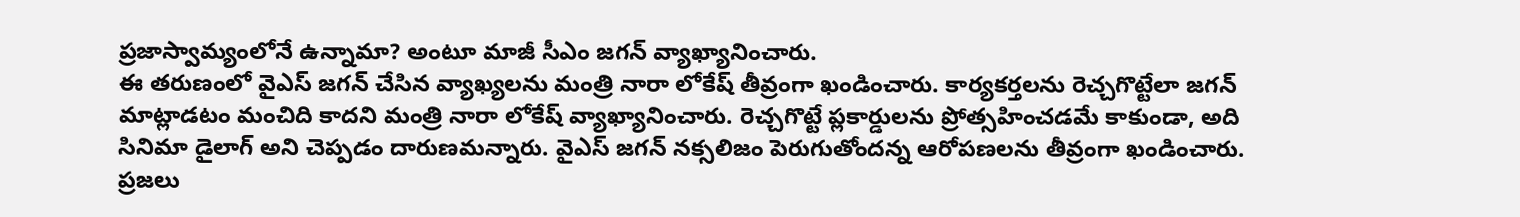ప్రజాస్వామ్యంలోనే ఉన్నామా? అంటూ మాజీ సీఎం జగన్ వ్యాఖ్యానించారు.
ఈ తరుణంలో వైఎస్ జగన్ చేసిన వ్యాఖ్యలను మంత్రి నారా లోకేష్ తీవ్రంగా ఖండించారు. కార్యకర్తలను రెచ్చగొట్టేలా జగన్ మాట్లాడటం మంచిది కాదని మంత్రి నారా లోకేష్ వ్యాఖ్యానించారు. రెచ్చగొట్టే ప్లకార్డులను ప్రోత్సహించడమే కాకుండా, అది సినిమా డైలాగ్ అని చెప్పడం దారుణమన్నారు. వైఎస్ జగన్ నక్సలిజం పెరుగుతోందన్న ఆరోపణలను తీవ్రంగా ఖండించారు. ప్రజలు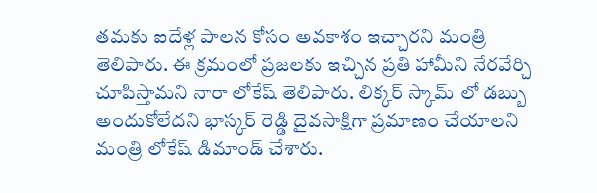తమకు ఐదేళ్ల పాలన కోసం అవకాశం ఇచ్చారని మంత్రి తెలిపారు. ఈ క్రమంలో ప్రజలకు ఇచ్చిన ప్రతి హామీని నేరవేర్చి చూపిస్తామని నారా లోకేష్ తెలిపారు. లిక్కర్ స్కామ్ లో డబ్బు అందుకోలేదని భాస్కర్ రెడ్డి దైవసాక్షిగా ప్రమాణం చేయాలని మంత్రి లోకేష్ డిమాండ్ చేశారు.